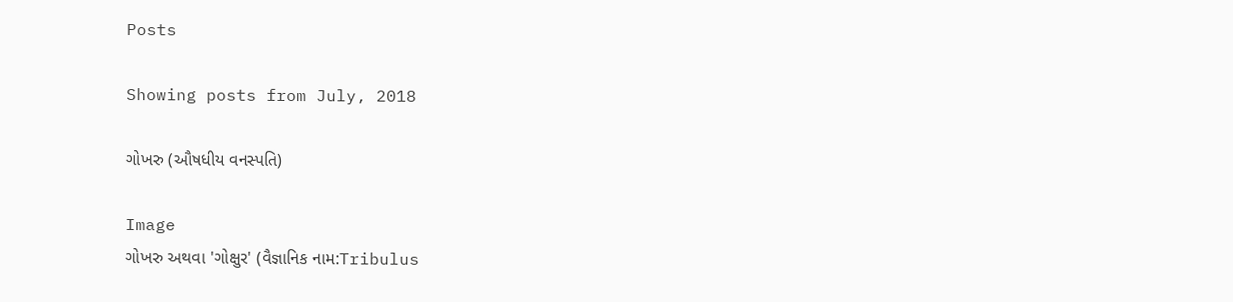Posts

Showing posts from July, 2018

ગોખરુ (ઔષધીય વનસ્પતિ)

Image
ગોખરુ અથવા 'ગોક્ષુર' (વૈજ્ઞાનિક નામ:Tribulus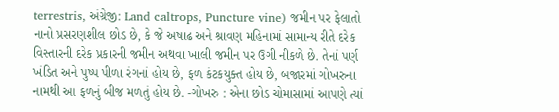terrestris, અંગ્રેજી: Land caltrops, Puncture vine) જમીન પર ફેલાતો નાનો પ્રસરણશીલ છોડ છે, કે જે અષાઢ અને શ્રાવણ મહિનામાં સામાન્ય રીતે દરેક વિસ્તારની દરેક પ્રકારની જમીન અથવા ખાલી જમીન પર ઉગી નીકળે છે. તેનાં પર્ણ ખંડિત અને પુષ્પ પીળા રંગનાં હોય છે, ફળ કંટકયુક્ત હોય છે, બજારમાં ગોખરુના નામથી આ ફળનું બીજ મળતું હોય છે. -ગોખરુ : એના છોડ ચોમાસામાં આપણે ત્યાં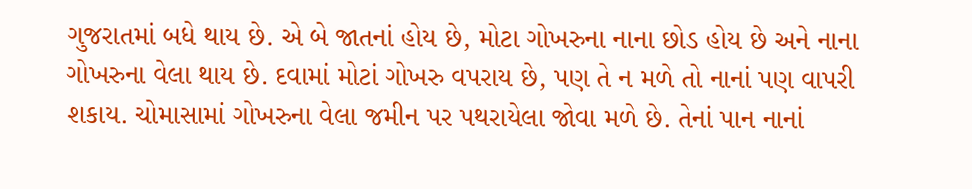ગુજરાતમાં બધે થાય છે. એ બે જાતનાં હોય છે, મોટા ગોખરુના નાના છોડ હોય છે અને નાના ગોખરુના વેલા થાય છે. દવામાં મોટાં ગોખરુ વપરાય છે, પણ તે ન મળે તો નાનાં પણ વાપરી શકાય. ચોમાસામાં ગોખરુના વેલા જમીન પર પથરાયેલા જોવા મળે છે. તેનાં પાન નાનાં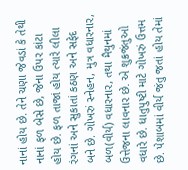નાનાં હોય છે. તેને ચણા જેવડાં કે તેથી નાનાં ફળ બેસે છે, જેના ઉપર કાંટા હોય છે. ફળ તાજાં હોય ત્યારે લીલા રંગનાં અને સુકાતાં કઠણ અને સફેદ બને છે. ગોખરું સ્નેહન, મુત્ર વધારનાર, બળ(વીર્ય) વધારનાર, તથા મૈથુનમાં ઉત્તેજના લાવનાર છે. એ શુક્રજંતુઓ વધારે છે. ધાતુપુષ્ટી માટે ગોખરું ઉત્તમ છે. પેશાબમાં વીર્ય જંતુ જતાં હોય તેમાં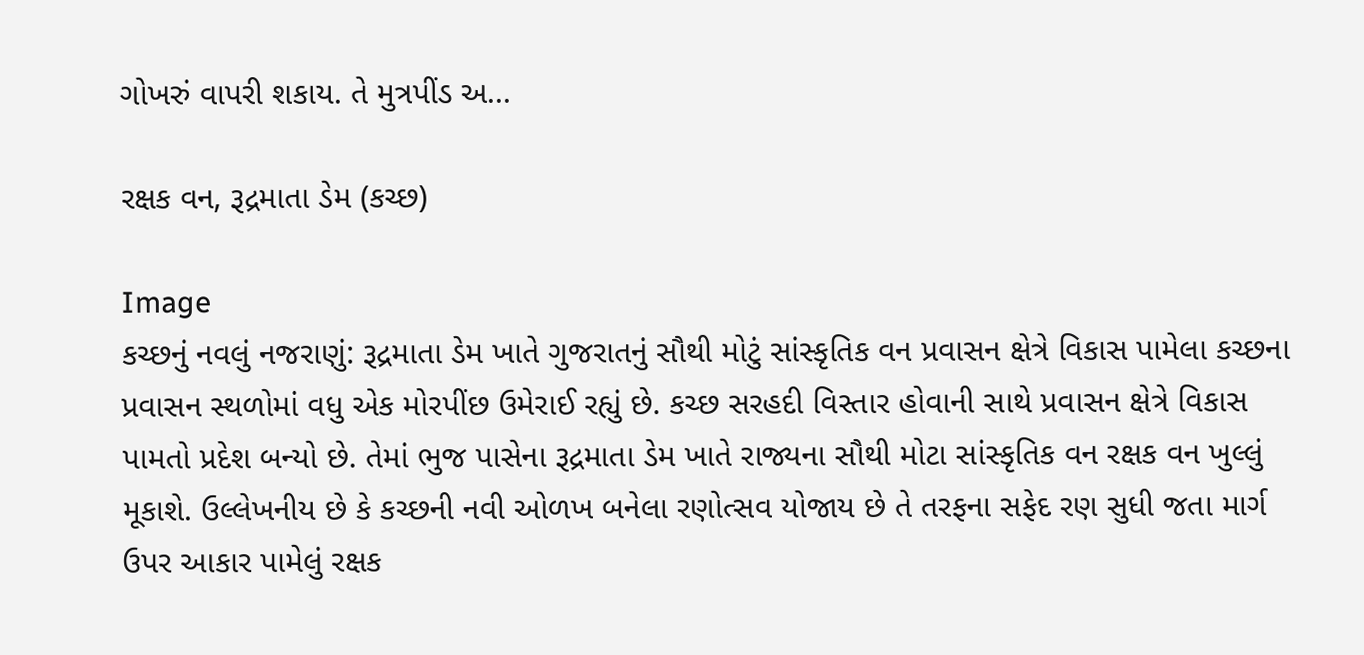ગોખરું વાપરી શકાય. તે મુત્રપીંડ અ...

રક્ષક વન, રૂદ્રમાતા ડેમ (કચ્છ)

Image
કચ્છનું નવલું નજરાણું: રૂદ્રમાતા ડેમ ખાતે ગુજરાતનું સૌથી મોટું સાંસ્કૃતિક વન પ્રવાસન ક્ષેત્રે વિકાસ પામેલા કચ્છના પ્રવાસન સ્થળોમાં વધુ એક મોરપીંછ ઉમેરાઈ રહ્યું છે. કચ્છ સરહદી વિસ્તાર હોવાની સાથે પ્રવાસન ક્ષેત્રે વિકાસ પામતો પ્રદેશ બન્યો છે. તેમાં ભુજ પાસેના રૂદ્રમાતા ડેમ ખાતે રાજ્યના સૌથી મોટા સાંસ્કૃતિક વન રક્ષક વન ખુલ્લું મૂકાશે. ઉલ્લેખનીય છે કે કચ્છની નવી ઓળખ બનેલા રણોત્સવ યોજાય છે તે તરફના સફેદ રણ સુધી જતા માર્ગ ઉપર આકાર પામેલું રક્ષક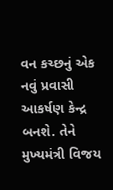વન કચ્છનું એક નવું પ્રવાસી આકર્ષણ કેન્દ્ર બનશે. તેને મુખ્યમંત્રી વિજય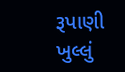રૂપાણી ખુલ્લું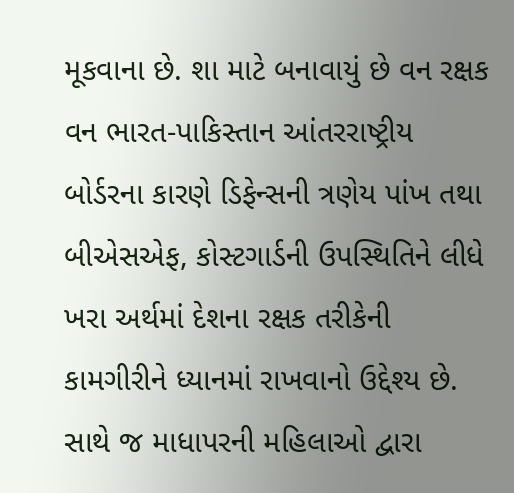મૂકવાના છે. શા માટે બનાવાયું છે વન રક્ષક વન ભારત-પાકિસ્તાન આંતરરાષ્ટ્રીય બોર્ડરના કારણે ડિફેન્સની ત્રણેય પાંખ તથા બીએસએફ, કોસ્ટગાર્ડની ઉપસ્થિતિને લીધે ખરા અર્થમાં દેશના રક્ષક તરીકેની કામગીરીને ધ્યાનમાં રાખવાનો ઉદ્દેશ્ય છે. સાથે જ માધાપરની મહિલાઓ દ્વારા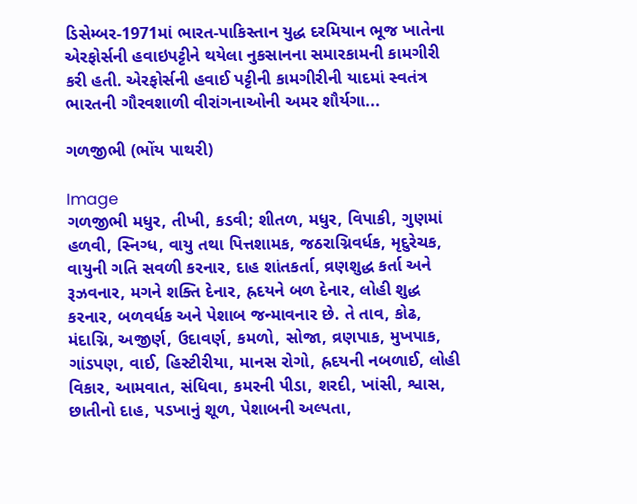ડિસેમ્બર-1971માં ભારત-પાકિસ્તાન યુદ્ધ દરમિયાન ભૂજ ખાતેના એરફોર્સની હવાઇપટ્ટીને થયેલા નુકસાનના સમારકામની કામગીરી કરી હતી. એરફોર્સની હવાઈ પટ્ટીની કામગીરીની યાદમાં સ્વતંત્ર ભારતની ગૌરવશાળી વીરાંગનાઓની અમર શૌર્યગા...

ગળજીભી (ભોંય પાથરી)

Image
ગળજીભી મધુર, તીખી, કડવી; શીતળ, મધુર, વિપાકી, ગુણમાં હળવી, સ્નિગ્ધ, વાયુ તથા પિત્તશામક, જઠરાગ્નિવર્ધક, મૃદુરેચક, વાયુની ગતિ સવળી કરનાર, દાહ શાંતકર્તા, વ્રણશુદ્ધ કર્તા અને રૂઝવનાર, મગને શક્તિ દેનાર, હ્રદયને બળ દેનાર, લોહી શુદ્ધ કરનાર, બળવર્ધક અને પેશાબ જન્માવનાર છે. તે તાવ, કોઢ, મંદાગ્નિ, અજીર્ણ, ઉદાવર્ણ, કમળો, સોજા, વ્રણપાક, મુખપાક, ગાંડપણ, વાઈ, હિસ્ટીરીયા, માનસ રોગો, હ્રદયની નબળાઈ, લોહી વિકાર, આમવાત, સંધિવા, કમરની પીડા, શરદી, ખાંસી, શ્વાસ, છાતીનો દાહ, પડખાનું શૂળ, પેશાબની અલ્પતા,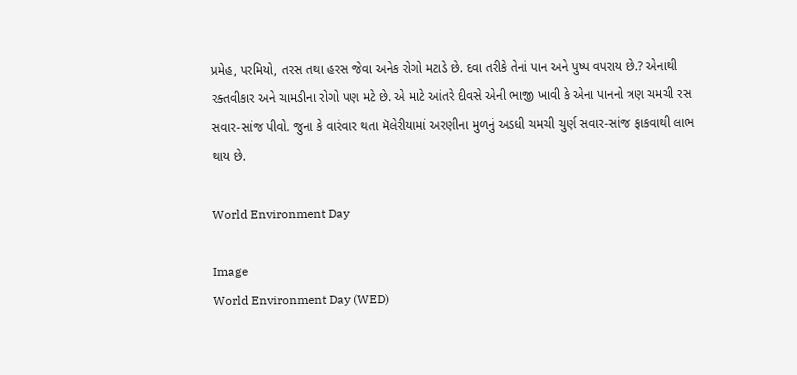પ્રમેહ, પરમિયો, તરસ તથા હરસ જેવા અનેક રોગો મટાડે છે. દવા તરીકે તેનાં પાન અને પુષ્‍પ વપરાય છે.? એનાથી રક્તવીકાર અને ચામડીના રોગો પણ મટે છે. એ માટે આંતરે દીવસે એની ભાજી ખાવી કે એના પાનનો ત્રણ ચમચી રસ સવાર-સાંજ પીવો. જુના કે વારંવાર થતા મૅલેરીયામાં અરણીના મુળનું અડધી ચમચી ચુર્ણ સવાર-સાંજ ફાકવાથી લાભ થાય છે.

World Environment Day

Image
World Environment Day (WED)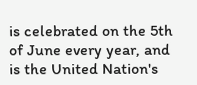is celebrated on the 5th of June every year, and is the United Nation's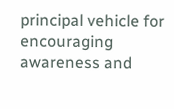principal vehicle for encouraging awareness and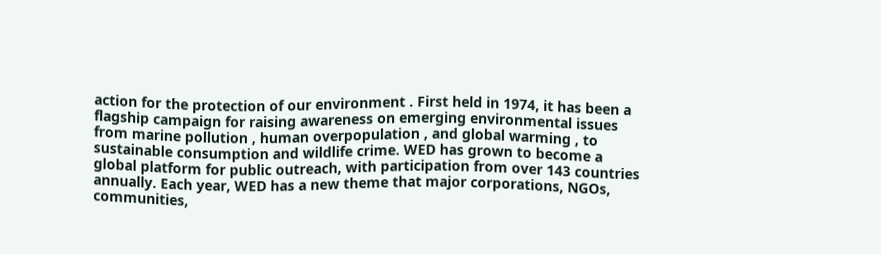action for the protection of our environment . First held in 1974, it has been a flagship campaign for raising awareness on emerging environmental issues from marine pollution , human overpopulation , and global warming , to sustainable consumption and wildlife crime. WED has grown to become a global platform for public outreach, with participation from over 143 countries annually. Each year, WED has a new theme that major corporations, NGOs, communities,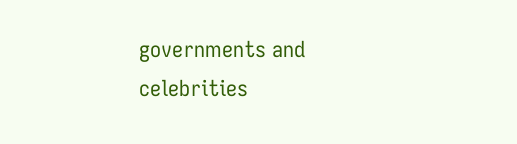governments and celebrities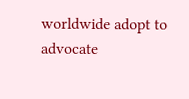worldwide adopt to advocate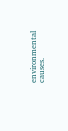environmental causes.